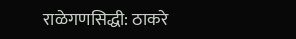राळेगणसिद्धी: ठाकरे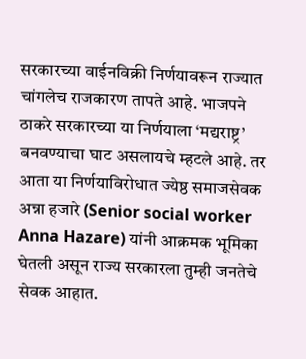सरकारच्या वाईनविक्री निर्णयावरून राज्यात चांगलेच राजकारण तापते आहे. भाजपने ठाकरे सरकारच्या या निर्णयाला ‘मद्यराष्ट्र’ बनवण्याचा घाट असलायचे म्हटले आहे. तर आता या निर्णयाविरोधात ज्येष्ठ समाजसेवक अन्ना हजारे (Senior social worker Anna Hazare) यांनी आक्रमक भूमिका घेतली असून राज्य सरकारला तुम्ही जनतेचे सेवक आहात.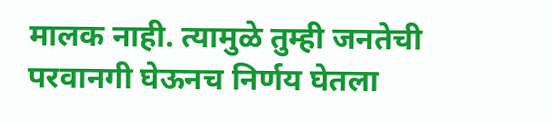मालक नाही. त्यामुळे तुम्ही जनतेची परवानगी घेऊनच निर्णय घेतला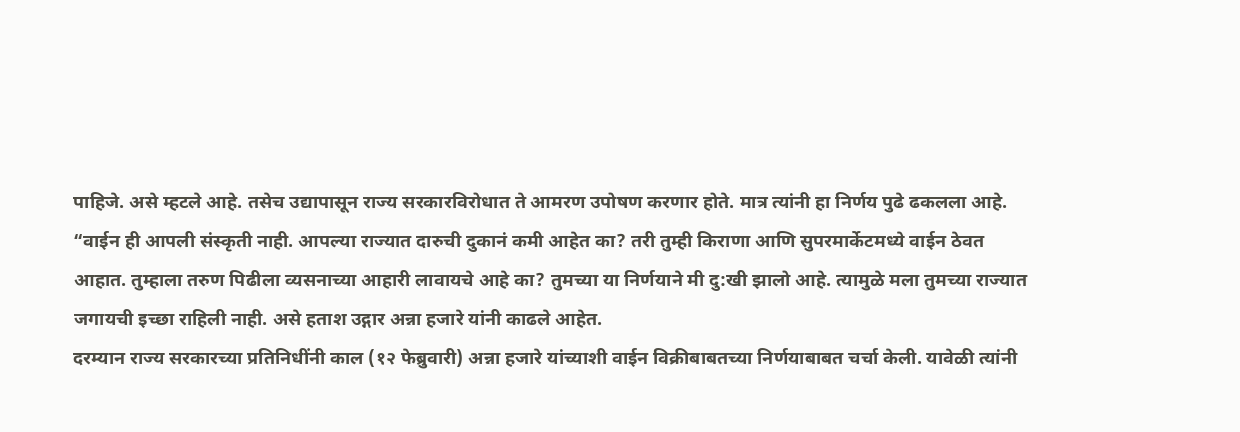पाहिजे. असे म्हटले आहे. तसेच उद्यापासून राज्य सरकारविरोधात ते आमरण उपोषण करणार होते. मात्र त्यांनी हा निर्णय पुढे ढकलला आहे.
“वाईन ही आपली संस्कृती नाही. आपल्या राज्यात दारुची दुकानं कमी आहेत का? तरी तुम्ही किराणा आणि सुपरमार्केटमध्ये वाईन ठेवत आहात. तुम्हाला तरुण पिढीला व्यसनाच्या आहारी लावायचे आहे का? तुमच्या या निर्णयाने मी दु:खी झालो आहे. त्यामुळे मला तुमच्या राज्यात जगायची इच्छा राहिली नाही. असे हताश उद्गार अन्ना हजारे यांनी काढले आहेत.
दरम्यान राज्य सरकारच्या प्रतिनिधींनी काल (१२ फेब्रुवारी) अन्ना हजारे यांच्याशी वाईन विक्रीबाबतच्या निर्णयाबाबत चर्चा केली. यावेळी त्यांनी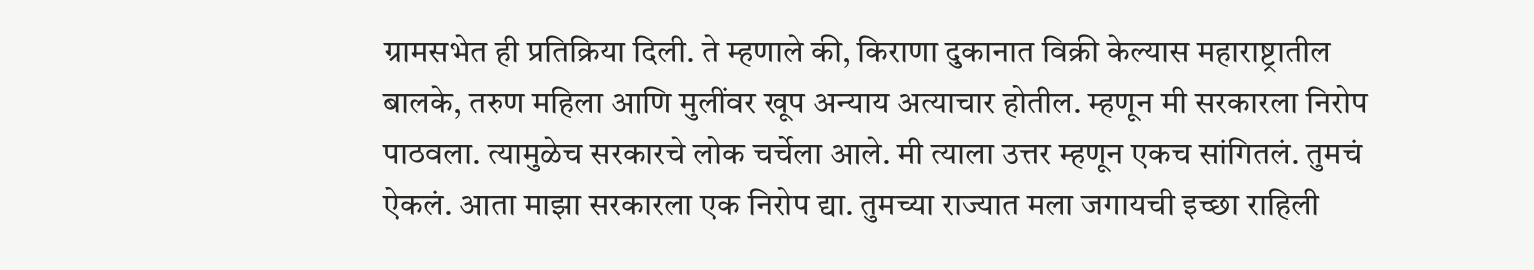ग्रामसभेत ही प्रतिक्रिया दिली. ते म्हणाले की, किराणा दुकानात विक्री केल्यास महाराष्ट्रातील बालके, तरुण महिला आणि मुलींवर खूप अन्याय अत्याचार होतील. म्हणून मी सरकारला निरोप पाठवला. त्यामुळेच सरकारचे लोक चर्चेला आले. मी त्याला उत्तर म्हणून एकच सांगितलं. तुमचं ऐकलं. आता माझा सरकारला एक निरोप द्या. तुमच्या राज्यात मला जगायची इच्छा राहिली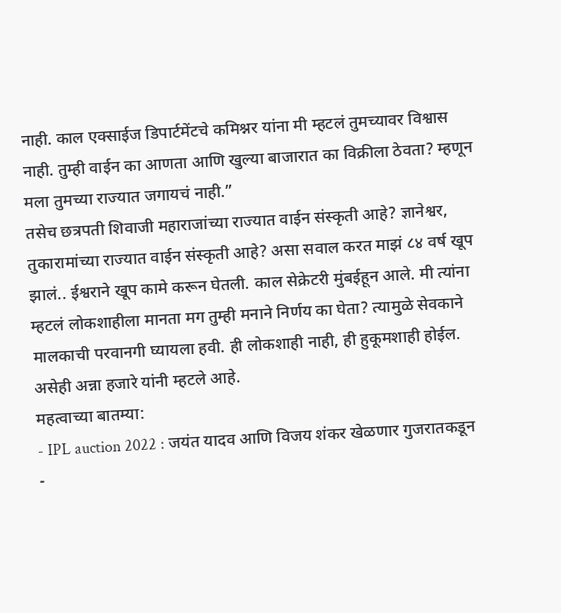नाही. काल एक्साईज डिपार्टमेंटचे कमिश्नर यांना मी म्हटलं तुमच्यावर विश्वास नाही. तुम्ही वाईन का आणता आणि खुल्या बाजारात का विक्रीला ठेवता? म्हणून मला तुमच्या राज्यात जगायचं नाही.”
तसेच छत्रपती शिवाजी महाराजांच्या राज्यात वाईन संस्कृती आहे? ज्ञानेश्वर, तुकारामांच्या राज्यात वाईन संस्कृती आहे? असा सवाल करत माझं ८४ वर्ष खूप झालं.. ईश्वराने खूप कामे करून घेतली. काल सेक्रेटरी मुंबईहून आले. मी त्यांना म्हटलं लोकशाहीला मानता मग तुम्ही मनाने निर्णय का घेता? त्यामुळे सेवकाने मालकाची परवानगी घ्यायला हवी. ही लोकशाही नाही, ही हुकूमशाही होईल. असेही अन्ना हजारे यांनी म्हटले आहे.
महत्वाच्या बातम्या:
- IPL auction 2022 : जयंत यादव आणि विजय शंकर खेळणार गुजरातकडून
-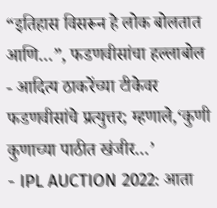“इतिहास विसरून हे लोक बोलतात आणि…”, फडणवीसांचा हल्लाबोल
- आदित्य ठाकरेंच्या टीकेवर फडणवीसांचे प्रत्युत्तर; म्हणाले,‘कुणी कुणाच्या पाठीत खंजीर…’
- IPL AUCTION 2022: आता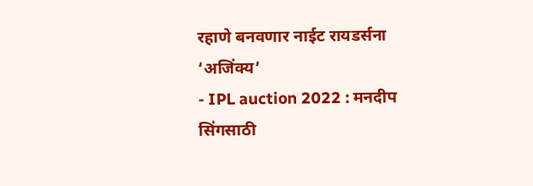रहाणे बनवणार नाईट रायडर्सना ‘अजिंक्य’
- IPL auction 2022 : मनदीप सिंगसाठी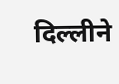दिल्लीने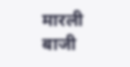मारली बाजी